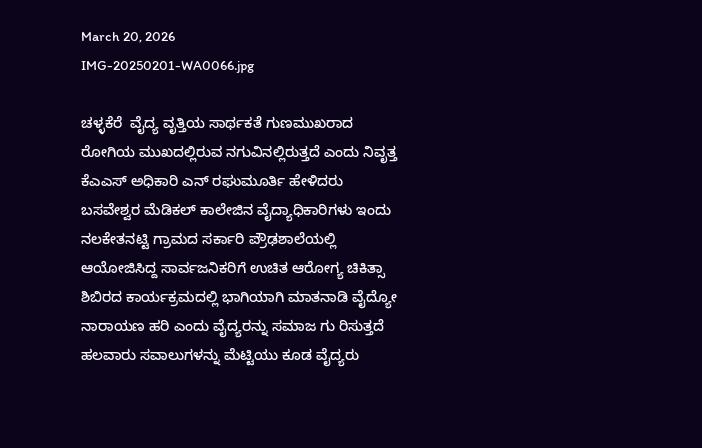March 20, 2026
IMG-20250201-WA0066.jpg

ಚಳ್ಳಕೆರೆ  ವೈದ್ಯ ವೃತ್ತಿಯ ಸಾರ್ಥಕತೆ ಗುಣಮುಖರಾದ ರೋಗಿಯ ಮುಖದಲ್ಲಿರುವ ನಗುವಿನಲ್ಲಿರುತ್ತದೆ ಎಂದು ನಿವೃತ್ತ ಕೆಎಎಸ್ ಅಧಿಕಾರಿ ಎನ್ ರಘುಮೂರ್ತಿ ಹೇಳಿದರು
ಬಸವೇಶ್ವರ ಮೆಡಿಕಲ್ ಕಾಲೇಜಿನ ವೈದ್ಯಾಧಿಕಾರಿಗಳು ಇಂದು ನಲಕೇತನಟ್ಟಿ ಗ್ರಾಮದ ಸರ್ಕಾರಿ ಪ್ರೌಢಶಾಲೆಯಲ್ಲಿ ಆಯೋಜಿಸಿದ್ದ ಸಾರ್ವಜನಿಕರಿಗೆ ಉಚಿತ ಆರೋಗ್ಯ ಚಿಕಿತ್ಸಾ ಶಿಬಿರದ ಕಾರ್ಯಕ್ರಮದಲ್ಲಿ ಭಾಗಿಯಾಗಿ ಮಾತನಾಡಿ ವೈದ್ಯೋ ನಾರಾಯಣ ಹರಿ ಎಂದು ವೈದ್ಯರನ್ನು ಸಮಾಜ ಗು ರಿಸುತ್ತದೆ ಹಲವಾರು ಸವಾಲುಗಳನ್ನು ಮೆಟ್ಟಿಯು ಕೂಡ ವೈದ್ಯರು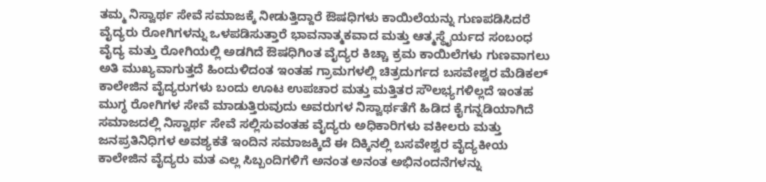ತಮ್ಮ ನಿಸ್ವಾರ್ಥ ಸೇವೆ ಸಮಾಜಕ್ಕೆ ನೀಡುತ್ತಿದ್ದಾರೆ ಔಷಧಿಗಳು ಕಾಯಿಲೆಯನ್ನು ಗುಣಪಡಿಸಿದರೆ ವೈದ್ಯರು ರೋಗಿಗಳನ್ನು ಒಳಪಡಿಸುತ್ತಾರೆ ಭಾವನಾತ್ಮಕವಾದ ಮತ್ತು ಆತ್ಮಸ್ಥೈರ್ಯದ ಸಂಬಂಧ ವೈದ್ಯ ಮತ್ತು ರೋಗಿಯಲ್ಲಿ ಅಡಗಿದೆ ಔಷಧಿಗಿಂತ ವೈದ್ಯರ ಕಿಚ್ಚಾ ಕ್ರಮ ಕಾಯಿಲೆಗಳು ಗುಣವಾಗಲು ಅತಿ ಮುಖ್ಯವಾಗುತ್ತದೆ ಹಿಂದುಳಿದಂತ ಇಂತಹ ಗ್ರಾಮಗಳಲ್ಲಿ ಚಿತ್ರದುರ್ಗದ ಬಸವೇಶ್ವರ ಮೆಡಿಕಲ್ ಕಾಲೇಜಿನ ವೈದ್ಯರುಗಳು ಬಂದು ಊಟ ಉಪಚಾರ ಮತ್ತು ಮತ್ತಿತರ ಸೌಲಭ್ಯಗಳಿಲ್ಲದೆ ಇಂತಹ ಮುಗ್ಧ ರೋಗಿಗಳ ಸೇವೆ ಮಾಡುತ್ತಿರುವುದು ಅವರುಗಳ ನಿಸ್ವಾರ್ಥತೆಗೆ ಹಿಡಿದ ಕೈಗನ್ನಡಿಯಾಗಿದೆ ಸಮಾಜದಲ್ಲಿ ನಿಸ್ವಾರ್ಥ ಸೇವೆ ಸಲ್ಲಿಸುವಂತಹ ವೈದ್ಯರು ಅಧಿಕಾರಿಗಳು ವಕೀಲರು ಮತ್ತು ಜನಪ್ರತಿನಿಧಿಗಳ ಅವಶ್ಯಕತೆ ಇಂದಿನ ಸಮಾಜಕ್ಕಿದೆ ಈ ದಿಕ್ಕಿನಲ್ಲಿ ಬಸವೇಶ್ವರ ವೈದ್ಯಕೀಯ ಕಾಲೇಜಿನ ವೈದ್ಯರು ಮತ ಎಲ್ಲ ಸಿಬ್ಬಂದಿಗಳಿಗೆ ಅನಂತ ಅನಂತ ಅಭಿನಂದನೆಗಳನ್ನು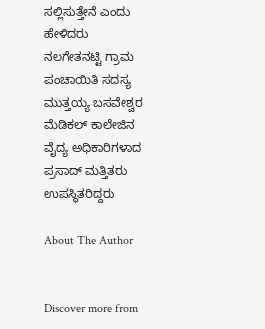ಸಲ್ಲಿಸುತ್ತೇನೆ ಎಂದು ಹೇಳಿದರು
ನಲಗೇತನಟ್ಟಿ ಗ್ರಾಮ ಪಂಚಾಯಿತಿ ಸದಸ್ಯ ಮುತ್ತಯ್ಯ ಬಸವೇಶ್ವರ ಮೆಡಿಕಲ್ ಕಾಲೇಜಿನ ವೈದ್ಯ ಅಧಿಕಾರಿಗಳಾದ ಪ್ರಸಾದ್ ಮತ್ತಿತರು ಉಪಸ್ಥಿತರಿದ್ದರು

About The Author


Discover more from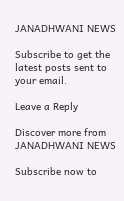JANADHWANI NEWS

Subscribe to get the latest posts sent to your email.

Leave a Reply

Discover more from JANADHWANI NEWS

Subscribe now to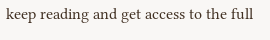keep reading and get access to the full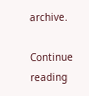archive.

Continue reading